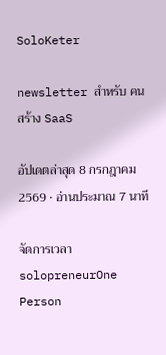SoloKeter

newsletter สำหรับ คนสร้าง SaaS

อัปเดตล่าสุด 8 กรกฎาคม 2569 · อ่านประมาณ 7 นาที

จัดการเวลา solopreneurOne Person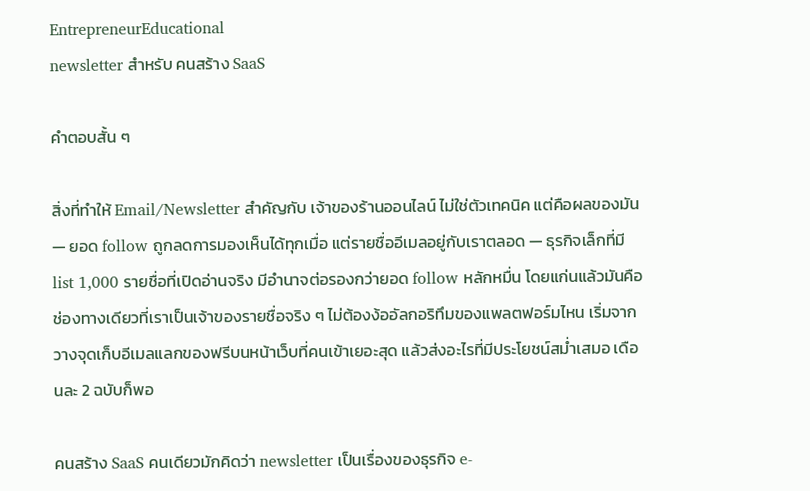EntrepreneurEducational
newsletter สำหรับ คนสร้าง SaaS

คำตอบสั้น ๆ

สิ่งที่ทำให้ Email/Newsletter สำคัญกับ เจ้าของร้านออนไลน์ ไม่ใช่ตัวเทคนิค แต่คือผลของมัน — ยอด follow ถูกลดการมองเห็นได้ทุกเมื่อ แต่รายชื่ออีเมลอยู่กับเราตลอด — ธุรกิจเล็กที่มี list 1,000 รายชื่อที่เปิดอ่านจริง มีอำนาจต่อรองกว่ายอด follow หลักหมื่น โดยแก่นแล้วมันคือช่องทางเดียวที่เราเป็นเจ้าของรายชื่อจริง ๆ ไม่ต้องง้ออัลกอริทึมของแพลตฟอร์มไหน เริ่มจากวางจุดเก็บอีเมลแลกของฟรีบนหน้าเว็บที่คนเข้าเยอะสุด แล้วส่งอะไรที่มีประโยชน์สม่ำเสมอ เดือนละ 2 ฉบับก็พอ

คนสร้าง SaaS คนเดียวมักคิดว่า newsletter เป็นเรื่องของธุรกิจ e-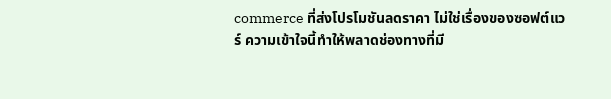commerce ที่ส่งโปรโมชันลดราคา ไม่ใช่เรื่องของซอฟต์แวร์ ความเข้าใจนี้ทำให้พลาดช่องทางที่มี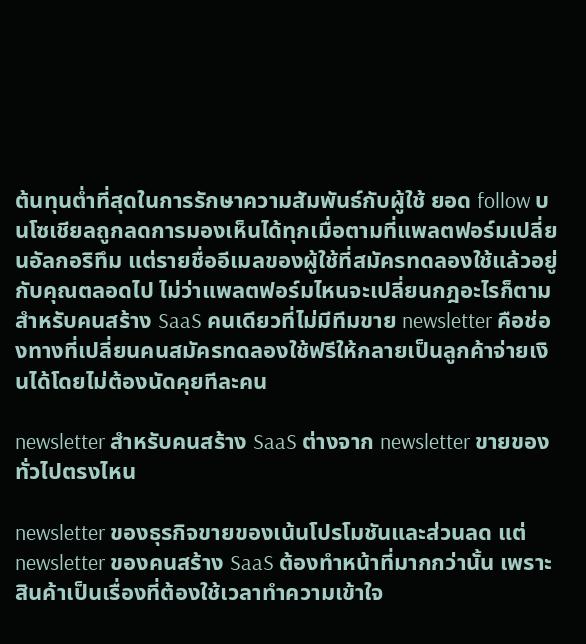ต้นทุนต่ำที่สุดในการรักษาความสัมพันธ์กับผู้ใช้ ยอด follow บนโซเชียลถูกลดการมองเห็นได้ทุกเมื่อตามที่แพลตฟอร์มเปลี่ยนอัลกอริทึม แต่รายชื่ออีเมลของผู้ใช้ที่สมัครทดลองใช้แล้วอยู่กับคุณตลอดไป ไม่ว่าแพลตฟอร์มไหนจะเปลี่ยนกฎอะไรก็ตาม สำหรับคนสร้าง SaaS คนเดียวที่ไม่มีทีมขาย newsletter คือช่องทางที่เปลี่ยนคนสมัครทดลองใช้ฟรีให้กลายเป็นลูกค้าจ่ายเงินได้โดยไม่ต้องนัดคุยทีละคน

newsletter สำหรับคนสร้าง SaaS ต่างจาก newsletter ขายของทั่วไปตรงไหน

newsletter ของธุรกิจขายของเน้นโปรโมชันและส่วนลด แต่ newsletter ของคนสร้าง SaaS ต้องทำหน้าที่มากกว่านั้น เพราะสินค้าเป็นเรื่องที่ต้องใช้เวลาทำความเข้าใจ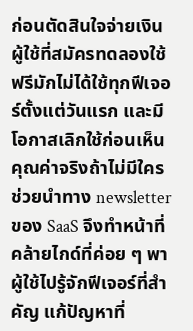ก่อนตัดสินใจจ่ายเงิน ผู้ใช้ที่สมัครทดลองใช้ฟรีมักไม่ได้ใช้ทุกฟีเจอร์ตั้งแต่วันแรก และมีโอกาสเลิกใช้ก่อนเห็นคุณค่าจริงถ้าไม่มีใครช่วยนำทาง newsletter ของ SaaS จึงทำหน้าที่คล้ายไกด์ที่ค่อย ๆ พาผู้ใช้ไปรู้จักฟีเจอร์ที่สำคัญ แก้ปัญหาที่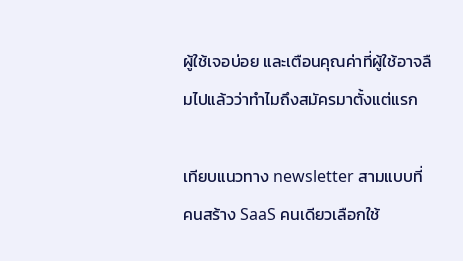ผู้ใช้เจอบ่อย และเตือนคุณค่าที่ผู้ใช้อาจลืมไปแล้วว่าทำไมถึงสมัครมาตั้งแต่แรก

เทียบแนวทาง newsletter สามแบบที่คนสร้าง SaaS คนเดียวเลือกใช้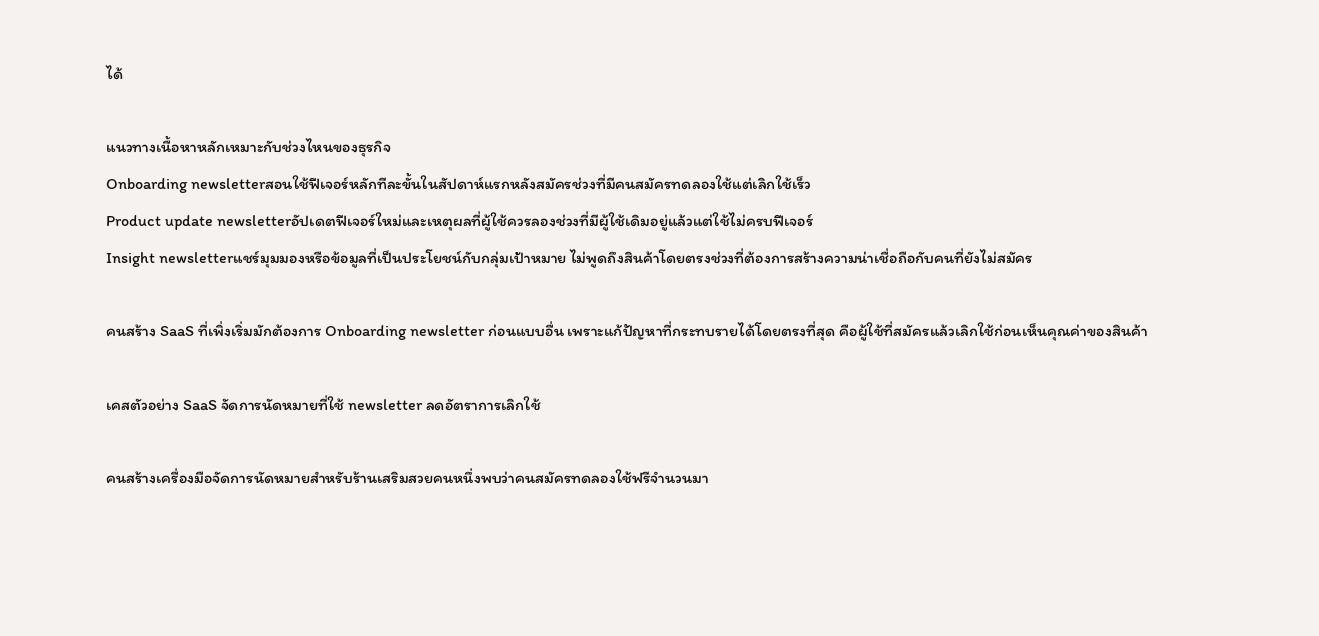ได้

แนวทางเนื้อหาหลักเหมาะกับช่วงไหนของธุรกิจ
Onboarding newsletterสอนใช้ฟีเจอร์หลักทีละขั้นในสัปดาห์แรกหลังสมัครช่วงที่มีคนสมัครทดลองใช้แต่เลิกใช้เร็ว
Product update newsletterอัปเดตฟีเจอร์ใหม่และเหตุผลที่ผู้ใช้ควรลองช่วงที่มีผู้ใช้เดิมอยู่แล้วแต่ใช้ไม่ครบฟีเจอร์
Insight newsletterแชร์มุมมองหรือข้อมูลที่เป็นประโยชน์กับกลุ่มเป้าหมาย ไม่พูดถึงสินค้าโดยตรงช่วงที่ต้องการสร้างความน่าเชื่อถือกับคนที่ยังไม่สมัคร

คนสร้าง SaaS ที่เพิ่งเริ่มมักต้องการ Onboarding newsletter ก่อนแบบอื่น เพราะแก้ปัญหาที่กระทบรายได้โดยตรงที่สุด คือผู้ใช้ที่สมัครแล้วเลิกใช้ก่อนเห็นคุณค่าของสินค้า

เคสตัวอย่าง SaaS จัดการนัดหมายที่ใช้ newsletter ลดอัตราการเลิกใช้

คนสร้างเครื่องมือจัดการนัดหมายสำหรับร้านเสริมสวยคนหนึ่งพบว่าคนสมัครทดลองใช้ฟรีจำนวนมา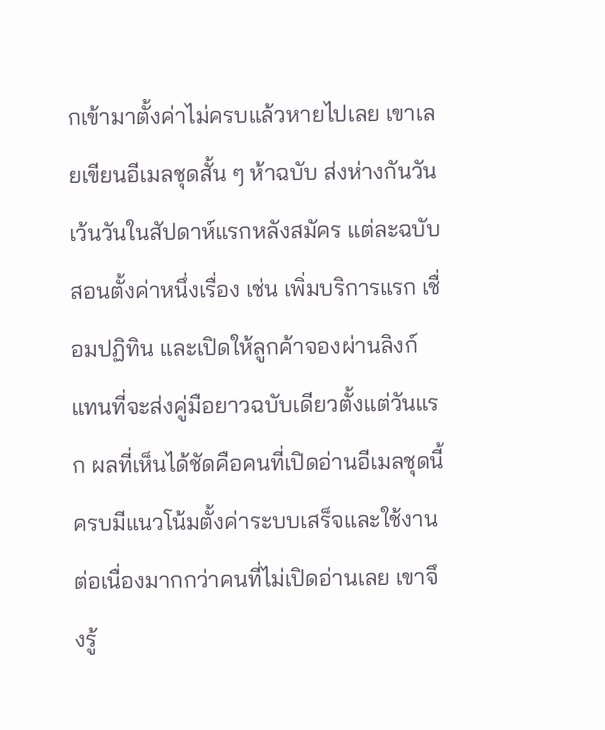กเข้ามาตั้งค่าไม่ครบแล้วหายไปเลย เขาเลยเขียนอีเมลชุดสั้น ๆ ห้าฉบับ ส่งห่างกันวันเว้นวันในสัปดาห์แรกหลังสมัคร แต่ละฉบับสอนตั้งค่าหนึ่งเรื่อง เช่น เพิ่มบริการแรก เชื่อมปฏิทิน และเปิดให้ลูกค้าจองผ่านลิงก์ แทนที่จะส่งคู่มือยาวฉบับเดียวตั้งแต่วันแรก ผลที่เห็นได้ชัดคือคนที่เปิดอ่านอีเมลชุดนี้ครบมีแนวโน้มตั้งค่าระบบเสร็จและใช้งานต่อเนื่องมากกว่าคนที่ไม่เปิดอ่านเลย เขาจึงรู้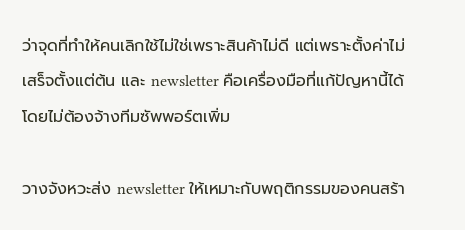ว่าจุดที่ทำให้คนเลิกใช้ไม่ใช่เพราะสินค้าไม่ดี แต่เพราะตั้งค่าไม่เสร็จตั้งแต่ต้น และ newsletter คือเครื่องมือที่แก้ปัญหานี้ได้โดยไม่ต้องจ้างทีมซัพพอร์ตเพิ่ม

วางจังหวะส่ง newsletter ให้เหมาะกับพฤติกรรมของคนสร้า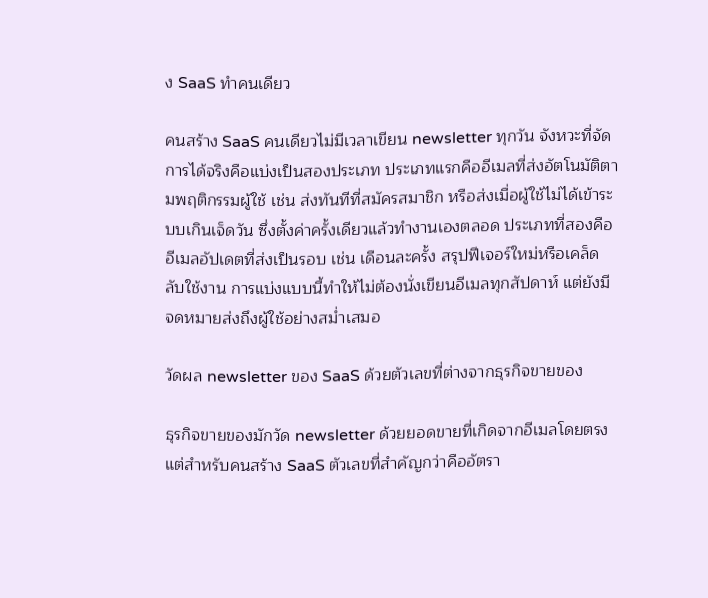ง SaaS ทำคนเดียว

คนสร้าง SaaS คนเดียวไม่มีเวลาเขียน newsletter ทุกวัน จังหวะที่จัดการได้จริงคือแบ่งเป็นสองประเภท ประเภทแรกคืออีเมลที่ส่งอัตโนมัติตามพฤติกรรมผู้ใช้ เช่น ส่งทันทีที่สมัครสมาชิก หรือส่งเมื่อผู้ใช้ไม่ได้เข้าระบบเกินเจ็ดวัน ซึ่งตั้งค่าครั้งเดียวแล้วทำงานเองตลอด ประเภทที่สองคืออีเมลอัปเดตที่ส่งเป็นรอบ เช่น เดือนละครั้ง สรุปฟีเจอร์ใหม่หรือเคล็ดลับใช้งาน การแบ่งแบบนี้ทำให้ไม่ต้องนั่งเขียนอีเมลทุกสัปดาห์ แต่ยังมีจดหมายส่งถึงผู้ใช้อย่างสม่ำเสมอ

วัดผล newsletter ของ SaaS ด้วยตัวเลขที่ต่างจากธุรกิจขายของ

ธุรกิจขายของมักวัด newsletter ด้วยยอดขายที่เกิดจากอีเมลโดยตรง แต่สำหรับคนสร้าง SaaS ตัวเลขที่สำคัญกว่าคืออัตรา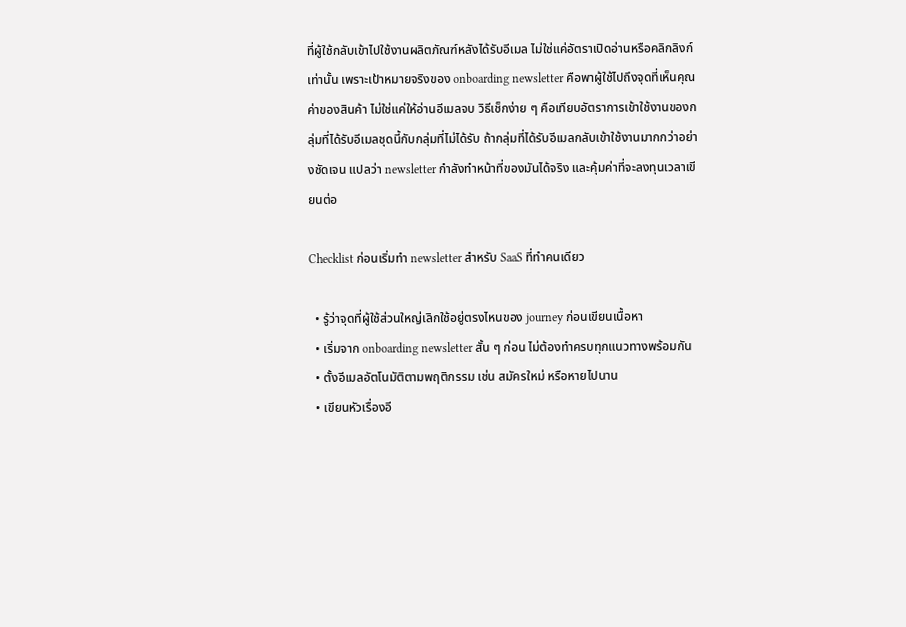ที่ผู้ใช้กลับเข้าไปใช้งานผลิตภัณฑ์หลังได้รับอีเมล ไม่ใช่แค่อัตราเปิดอ่านหรือคลิกลิงก์เท่านั้น เพราะเป้าหมายจริงของ onboarding newsletter คือพาผู้ใช้ไปถึงจุดที่เห็นคุณค่าของสินค้า ไม่ใช่แค่ให้อ่านอีเมลจบ วิธีเช็กง่าย ๆ คือเทียบอัตราการเข้าใช้งานของกลุ่มที่ได้รับอีเมลชุดนี้กับกลุ่มที่ไม่ได้รับ ถ้ากลุ่มที่ได้รับอีเมลกลับเข้าใช้งานมากกว่าอย่างชัดเจน แปลว่า newsletter กำลังทำหน้าที่ของมันได้จริง และคุ้มค่าที่จะลงทุนเวลาเขียนต่อ

Checklist ก่อนเริ่มทำ newsletter สำหรับ SaaS ที่ทำคนเดียว

  • รู้ว่าจุดที่ผู้ใช้ส่วนใหญ่เลิกใช้อยู่ตรงไหนของ journey ก่อนเขียนเนื้อหา
  • เริ่มจาก onboarding newsletter สั้น ๆ ก่อน ไม่ต้องทำครบทุกแนวทางพร้อมกัน
  • ตั้งอีเมลอัตโนมัติตามพฤติกรรม เช่น สมัครใหม่ หรือหายไปนาน
  • เขียนหัวเรื่องอี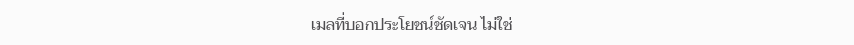เมลที่บอกประโยชน์ชัดเจน ไม่ใช่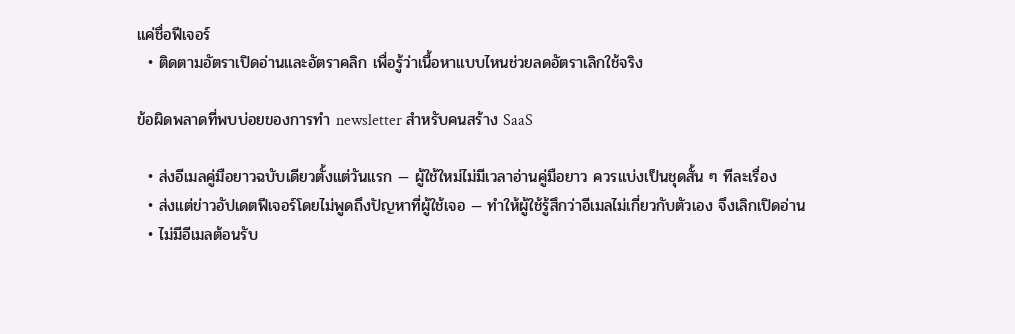แค่ชื่อฟีเจอร์
  • ติดตามอัตราเปิดอ่านและอัตราคลิก เพื่อรู้ว่าเนื้อหาแบบไหนช่วยลดอัตราเลิกใช้จริง

ข้อผิดพลาดที่พบบ่อยของการทำ newsletter สำหรับคนสร้าง SaaS

  • ส่งอีเมลคู่มือยาวฉบับเดียวตั้งแต่วันแรก — ผู้ใช้ใหม่ไม่มีเวลาอ่านคู่มือยาว ควรแบ่งเป็นชุดสั้น ๆ ทีละเรื่อง
  • ส่งแต่ข่าวอัปเดตฟีเจอร์โดยไม่พูดถึงปัญหาที่ผู้ใช้เจอ — ทำให้ผู้ใช้รู้สึกว่าอีเมลไม่เกี่ยวกับตัวเอง จึงเลิกเปิดอ่าน
  • ไม่มีอีเมลต้อนรับ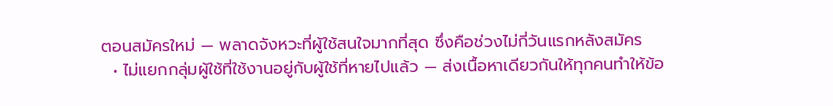ตอนสมัครใหม่ — พลาดจังหวะที่ผู้ใช้สนใจมากที่สุด ซึ่งคือช่วงไม่กี่วันแรกหลังสมัคร
  • ไม่แยกกลุ่มผู้ใช้ที่ใช้งานอยู่กับผู้ใช้ที่หายไปแล้ว — ส่งเนื้อหาเดียวกันให้ทุกคนทำให้ข้อ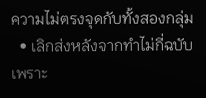ความไม่ตรงจุดกับทั้งสองกลุ่ม
  • เลิกส่งหลังจากทำไม่กี่ฉบับเพราะ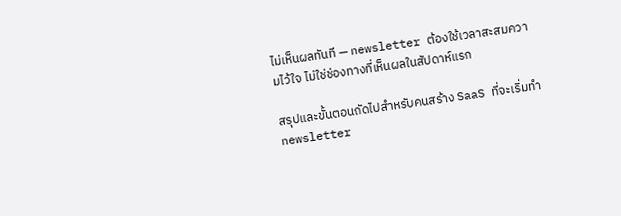ไม่เห็นผลทันที — newsletter ต้องใช้เวลาสะสมความไว้ใจ ไม่ใช่ช่องทางที่เห็นผลในสัปดาห์แรก

สรุปและขั้นตอนถัดไปสำหรับคนสร้าง SaaS ที่จะเริ่มทำ newsletter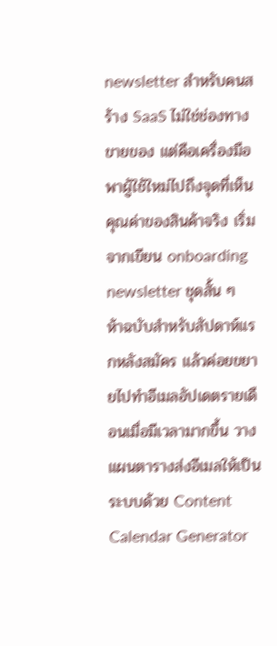newsletter สำหรับคนสร้าง SaaS ไม่ใช่ช่องทางขายของ แต่คือเครื่องมือพาผู้ใช้ใหม่ไปถึงจุดที่เห็นคุณค่าของสินค้าจริง เริ่มจากเขียน onboarding newsletter ชุดสั้น ๆ ห้าฉบับสำหรับสัปดาห์แรกหลังสมัคร แล้วค่อยขยายไปทำอีเมลอัปเดตรายเดือนเมื่อมีเวลามากขึ้น วางแผนตารางส่งอีเมลให้เป็นระบบด้วย Content Calendar Generator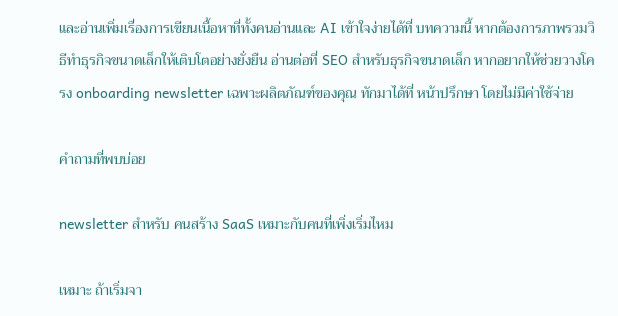และอ่านเพิ่มเรื่องการเขียนเนื้อหาที่ทั้งคนอ่านและ AI เข้าใจง่ายได้ที่ บทความนี้ หากต้องการภาพรวมวิธีทำธุรกิจขนาดเล็กให้เติบโตอย่างยั่งยืน อ่านต่อที่ SEO สำหรับธุรกิจขนาดเล็ก หากอยากให้ช่วยวางโครง onboarding newsletter เฉพาะผลิตภัณฑ์ของคุณ ทักมาได้ที่ หน้าปรึกษา โดยไม่มีค่าใช้จ่าย

คำถามที่พบบ่อย

newsletter สำหรับ คนสร้าง SaaS เหมาะกับคนที่เพิ่งเริ่มไหม

เหมาะ ถ้าเริ่มจา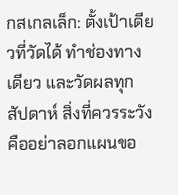กสเกลเล็ก: ตั้งเป้าเดียวที่วัดได้ ทำช่องทางเดียว และวัดผลทุกสัปดาห์ สิ่งที่ควรระวังคืออย่าลอกแผนขอ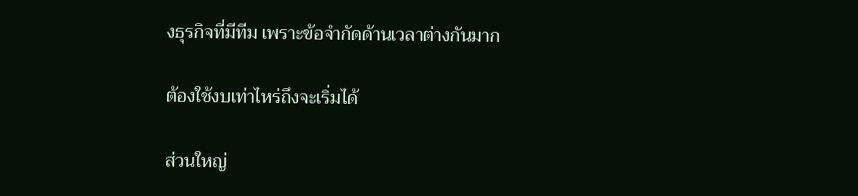งธุรกิจที่มีทีม เพราะข้อจำกัดด้านเวลาต่างกันมาก

ต้องใช้งบเท่าไหร่ถึงจะเริ่มได้

ส่วนใหญ่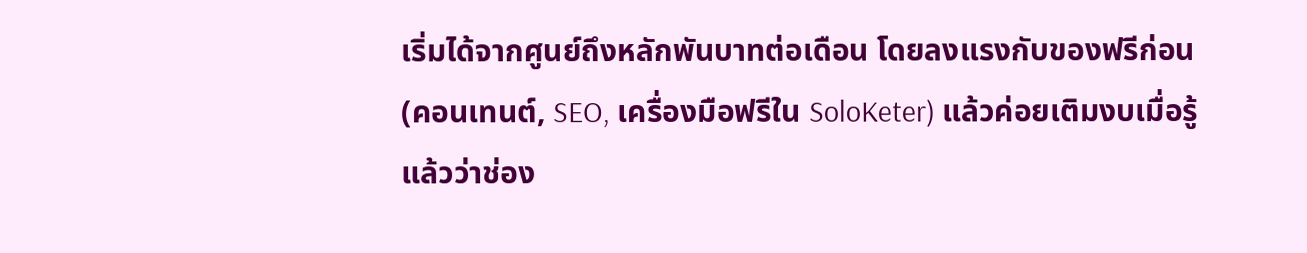เริ่มได้จากศูนย์ถึงหลักพันบาทต่อเดือน โดยลงแรงกับของฟรีก่อน (คอนเทนต์, SEO, เครื่องมือฟรีใน SoloKeter) แล้วค่อยเติมงบเมื่อรู้แล้วว่าช่อง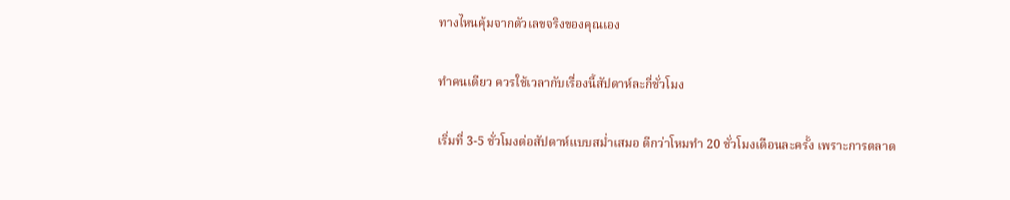ทางไหนคุ้มจากตัวเลขจริงของคุณเอง

ทำคนเดียว ควรใช้เวลากับเรื่องนี้สัปดาห์ละกี่ชั่วโมง

เริ่มที่ 3-5 ชั่วโมงต่อสัปดาห์แบบสม่ำเสมอ ดีกว่าโหมทำ 20 ชั่วโมงเดือนละครั้ง เพราะการตลาด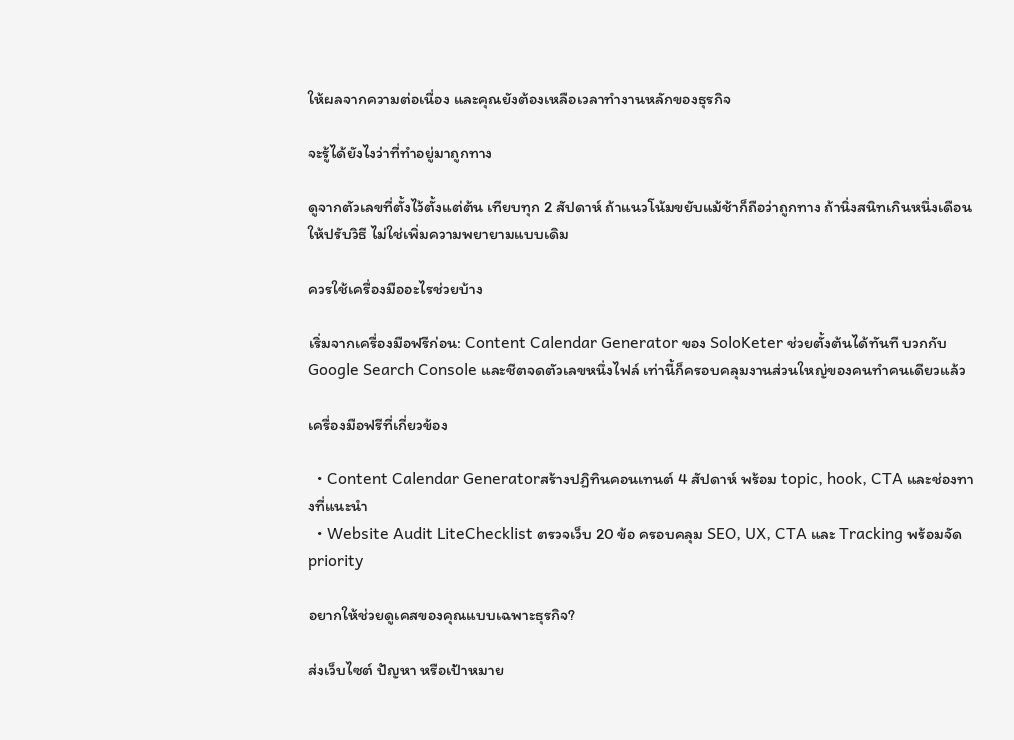ให้ผลจากความต่อเนื่อง และคุณยังต้องเหลือเวลาทำงานหลักของธุรกิจ

จะรู้ได้ยังไงว่าที่ทำอยู่มาถูกทาง

ดูจากตัวเลขที่ตั้งไว้ตั้งแต่ต้น เทียบทุก 2 สัปดาห์ ถ้าแนวโน้มขยับแม้ช้าก็ถือว่าถูกทาง ถ้านิ่งสนิทเกินหนึ่งเดือนให้ปรับวิธี ไม่ใช่เพิ่มความพยายามแบบเดิม

ควรใช้เครื่องมืออะไรช่วยบ้าง

เริ่มจากเครื่องมือฟรีก่อน: Content Calendar Generator ของ SoloKeter ช่วยตั้งต้นได้ทันที บวกกับ Google Search Console และชีตจดตัวเลขหนึ่งไฟล์ เท่านี้ก็ครอบคลุมงานส่วนใหญ่ของคนทำคนเดียวแล้ว

เครื่องมือฟรีที่เกี่ยวข้อง

  • Content Calendar Generatorสร้างปฏิทินคอนเทนต์ 4 สัปดาห์ พร้อม topic, hook, CTA และช่องทางที่แนะนำ
  • Website Audit LiteChecklist ตรวจเว็บ 20 ข้อ ครอบคลุม SEO, UX, CTA และ Tracking พร้อมจัด priority

อยากให้ช่วยดูเคสของคุณแบบเฉพาะธุรกิจ?

ส่งเว็บไซต์ ปัญหา หรือเป้าหมาย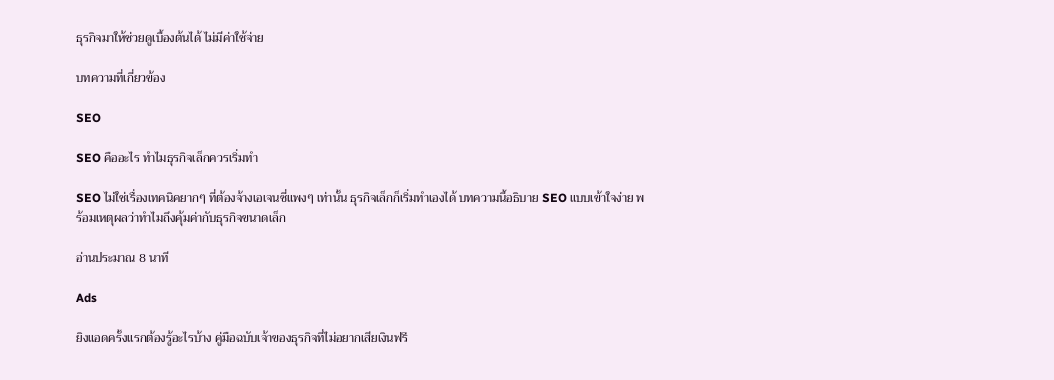ธุรกิจมาให้ช่วยดูเบื้องต้นได้ ไม่มีค่าใช้จ่าย

บทความที่เกี่ยวข้อง

SEO

SEO คืออะไร ทำไมธุรกิจเล็กควรเริ่มทำ

SEO ไม่ใช่เรื่องเทคนิคยากๆ ที่ต้องจ้างเอเจนซี่แพงๆ เท่านั้น ธุรกิจเล็กก็เริ่มทำเองได้ บทความนี้อธิบาย SEO แบบเข้าใจง่าย พร้อมเหตุผลว่าทำไมถึงคุ้มค่ากับธุรกิจขนาดเล็ก

อ่านประมาณ 8 นาที

Ads

ยิงแอดครั้งแรกต้องรู้อะไรบ้าง คู่มือฉบับเจ้าของธุรกิจที่ไม่อยากเสียเงินฟรี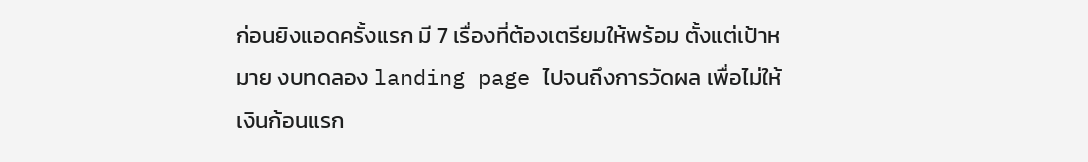ก่อนยิงแอดครั้งแรก มี 7 เรื่องที่ต้องเตรียมให้พร้อม ตั้งแต่เป้าหมาย งบทดลอง landing page ไปจนถึงการวัดผล เพื่อไม่ให้เงินก้อนแรก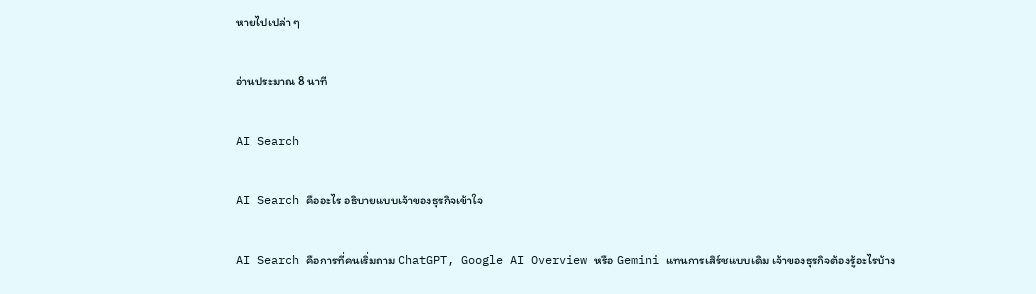หายไปเปล่า ๆ

อ่านประมาณ 8 นาที

AI Search

AI Search คืออะไร อธิบายแบบเจ้าของธุรกิจเข้าใจ

AI Search คือการที่คนเริ่มถาม ChatGPT, Google AI Overview หรือ Gemini แทนการเสิร์ชแบบเดิม เจ้าของธุรกิจต้องรู้อะไรบ้าง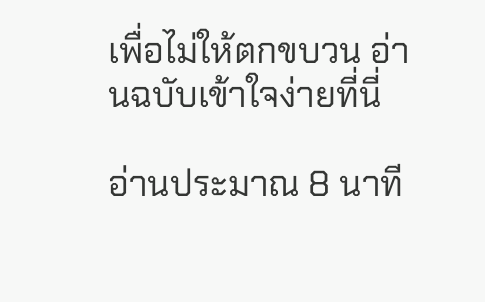เพื่อไม่ให้ตกขบวน อ่านฉบับเข้าใจง่ายที่นี่

อ่านประมาณ 8 นาที